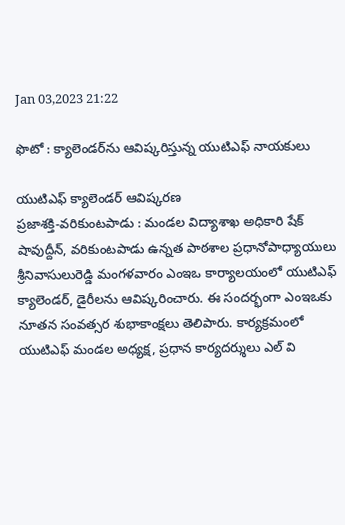Jan 03,2023 21:22

ఫొటో : క్యాలెండర్‌ను ఆవిష్కరిస్తున్న యుటిఎఫ్‌ నాయకులు

యుటిఎఫ్‌ క్యాలెండర్‌ ఆవిష్కరణ
ప్రజాశక్తి-వరికుంటపాడు : మండల విద్యాశాఖ అధికారి షేక్‌ షావుద్దీన్‌, వరికుంటపాడు ఉన్నత పాఠశాల ప్రధానోపాధ్యాయులు శ్రీనివాసులురెడ్డి మంగళవారం ఎంఇఒ కార్యాలయంలో యుటిఎఫ్‌ క్యాలెండర్‌, డైరీలను ఆవిష్కరించారు. ఈ సందర్భంగా ఎంఇఒకు నూతన సంవత్సర శుభాకాంక్షలు తెలిపారు. కార్యక్రమంలో యుటిఎఫ్‌ మండల అధ్యక్ష, ప్రధాన కార్యదర్శులు ఎల్‌ వి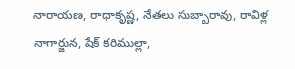నారాయణ, రాధాకృష్ణ, నేతలు సుబ్బారావు, రావిళ్ల నాగార్జున, షేక్‌ కరిముల్లా,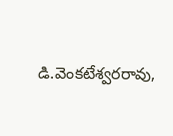డి.వెంకటేశ్వరరావు,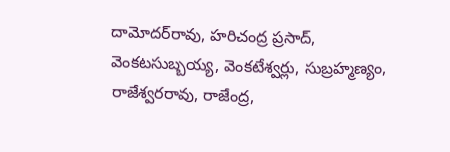దామోదర్‌రావు, హరిచంద్ర ప్రసాద్‌, వెంకటసుబ్బయ్య, వెంకటేశ్వర్లు, సుబ్రహ్మణ్యం, రాజేశ్వరరావు, రాజేంద్ర,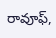రావూఫ్‌,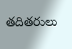తదితరులు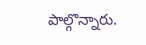పాల్గొన్నారు.